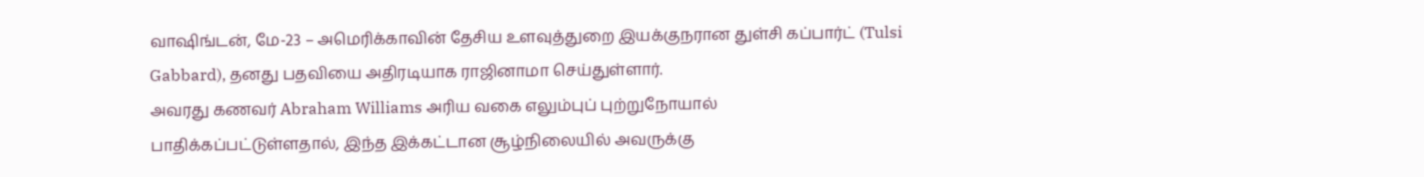வாஷிங்டன், மே-23 – அமெரிக்காவின் தேசிய உளவுத்துறை இயக்குநரான துள்சி கப்பார்ட் (Tulsi Gabbard), தனது பதவியை அதிரடியாக ராஜினாமா செய்துள்ளார்.
அவரது கணவர் Abraham Williams அரிய வகை எலும்புப் புற்றுநோயால் பாதிக்கப்பட்டுள்ளதால், இந்த இக்கட்டான சூழ்நிலையில் அவருக்கு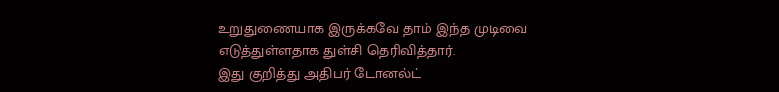உறுதுணையாக இருக்கவே தாம் இந்த முடிவை எடுத்துள்ளதாக துள்சி தெரிவித்தார்.
இது குறித்து அதிபர் டோனல்ட்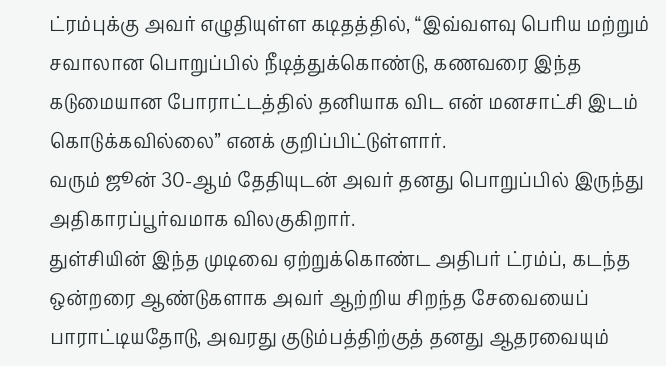ட்ரம்புக்கு அவர் எழுதியுள்ள கடிதத்தில், “இவ்வளவு பெரிய மற்றும் சவாலான பொறுப்பில் நீடித்துக்கொண்டு, கணவரை இந்த கடுமையான போராட்டத்தில் தனியாக விட என் மனசாட்சி இடம் கொடுக்கவில்லை” எனக் குறிப்பிட்டுள்ளார்.
வரும் ஜூன் 30-ஆம் தேதியுடன் அவர் தனது பொறுப்பில் இருந்து அதிகாரப்பூர்வமாக விலகுகிறார்.
துள்சியின் இந்த முடிவை ஏற்றுக்கொண்ட அதிபர் ட்ரம்ப், கடந்த ஒன்றரை ஆண்டுகளாக அவர் ஆற்றிய சிறந்த சேவையைப் பாராட்டியதோடு, அவரது குடும்பத்திற்குத் தனது ஆதரவையும்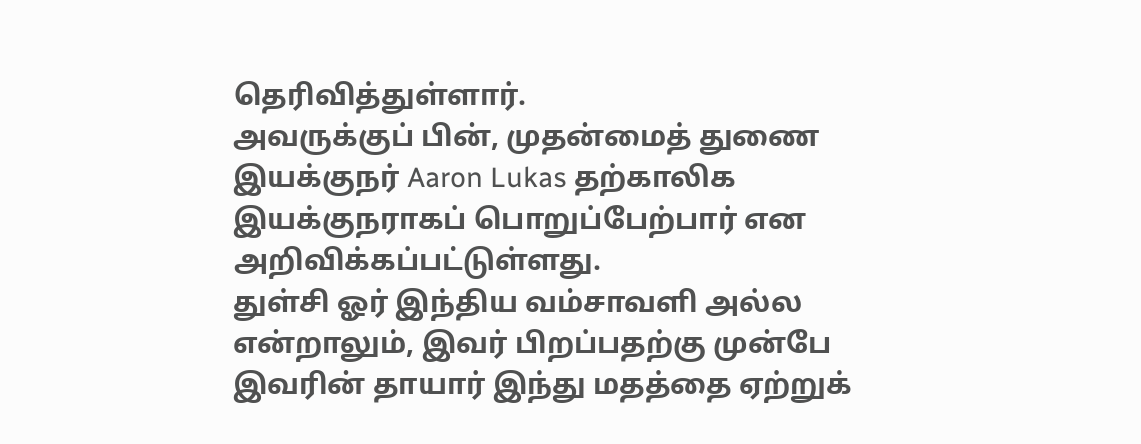தெரிவித்துள்ளார்.
அவருக்குப் பின், முதன்மைத் துணை இயக்குநர் Aaron Lukas தற்காலிக இயக்குநராகப் பொறுப்பேற்பார் என அறிவிக்கப்பட்டுள்ளது.
துள்சி ஓர் இந்திய வம்சாவளி அல்ல என்றாலும், இவர் பிறப்பதற்கு முன்பே இவரின் தாயார் இந்து மதத்தை ஏற்றுக்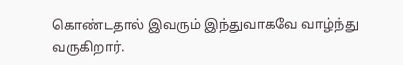கொண்டதால் இவரும் இந்துவாகவே வாழ்ந்து வருகிறார்.